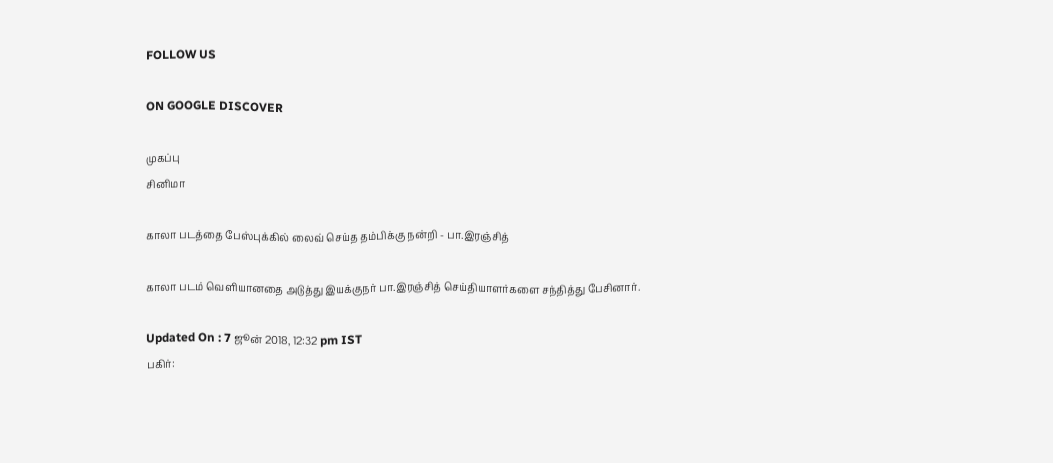FOLLOW US

ON GOOGLE DISCOVER

முகப்பு
சினிமா

காலா படத்தை பேஸ்புக்கில் லைவ் செய்த தம்பிக்கு நன்றி - பா.இரஞ்சித்

காலா படம் வெளியானதை அடுத்து இயக்குநர் பா.இரஞ்சித் செய்தியாளர்களை சந்தித்து பேசினார்.

Updated On : 7 ஜூன் 2018, 12:32 pm IST
பகிர்: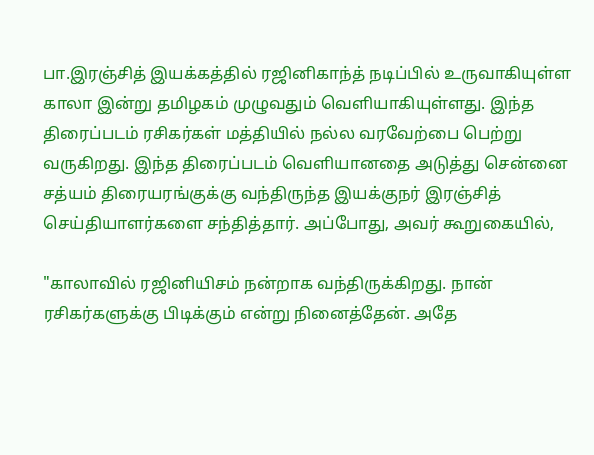பா.இரஞ்சித் இயக்கத்தில் ரஜினிகாந்த் நடிப்பில் உருவாகியுள்ள காலா இன்று தமிழகம் முழுவதும் வெளியாகியுள்ளது. இந்த திரைப்படம் ரசிகர்கள் மத்தியில் நல்ல வரவேற்பை பெற்று வருகிறது. இந்த திரைப்படம் வெளியானதை அடுத்து சென்னை சத்யம் திரையரங்குக்கு வந்திருந்த இயக்குநர் இரஞ்சித் செய்தியாளர்களை சந்தித்தார். அப்போது, அவர் கூறுகையில்,

"காலாவில் ரஜினியிசம் நன்றாக வந்திருக்கிறது. நான் ரசிகர்களுக்கு பிடிக்கும் என்று நினைத்தேன். அதே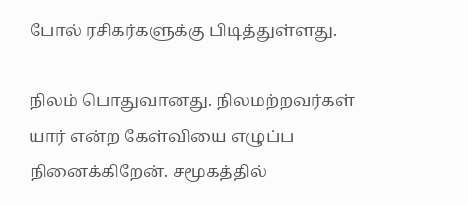போல் ரசிகர்களுக்கு பிடித்துள்ளது.

நிலம் பொதுவானது. நிலமற்றவர்கள் யார் என்ற கேள்வியை எழுப்ப நினைக்கிறேன். சமூகத்தில்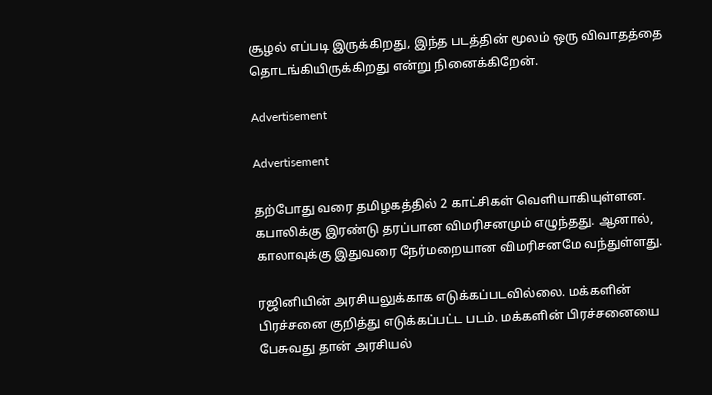சூழல் எப்படி இருக்கிறது, இந்த படத்தின் மூலம் ஒரு விவாதத்தை தொடங்கியிருக்கிறது என்று நினைக்கிறேன்.

Advertisement

Advertisement

தற்போது வரை தமிழகத்தில் 2 காட்சிகள் வெளியாகியுள்ளன. கபாலிக்கு இரண்டு தரப்பான விமரிசனமும் எழுந்தது. ஆனால், காலாவுக்கு இதுவரை நேர்மறையான விமரிசனமே வந்துள்ளது.

ரஜினியின் அரசியலுக்காக எடுக்கப்படவில்லை. மக்களின் பிரச்சனை குறித்து எடுக்கப்பட்ட படம். மக்களின் பிரச்சனையை பேசுவது தான் அரசியல்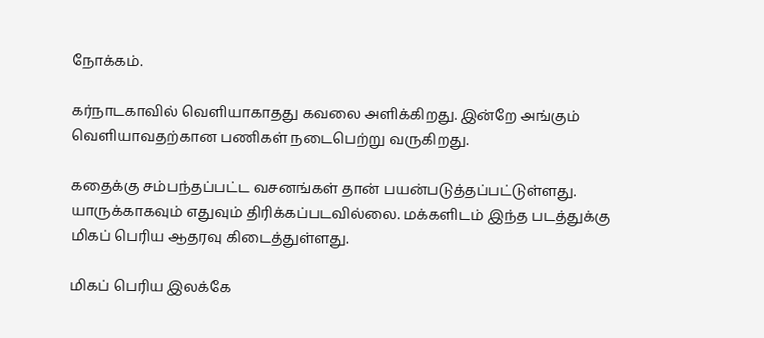நோக்கம்.

கர்நாடகாவில் வெளியாகாதது கவலை அளிக்கிறது. இன்றே அங்கும் வெளியாவதற்கான பணிகள் நடைபெற்று வருகிறது.

கதைக்கு சம்பந்தப்பட்ட வசனங்கள் தான் பயன்படுத்தப்பட்டுள்ளது. யாருக்காகவும் எதுவும் திரிக்கப்படவில்லை. மக்களிடம் இந்த படத்துக்கு மிகப் பெரிய ஆதரவு கிடைத்துள்ளது.

மிகப் பெரிய இலக்கே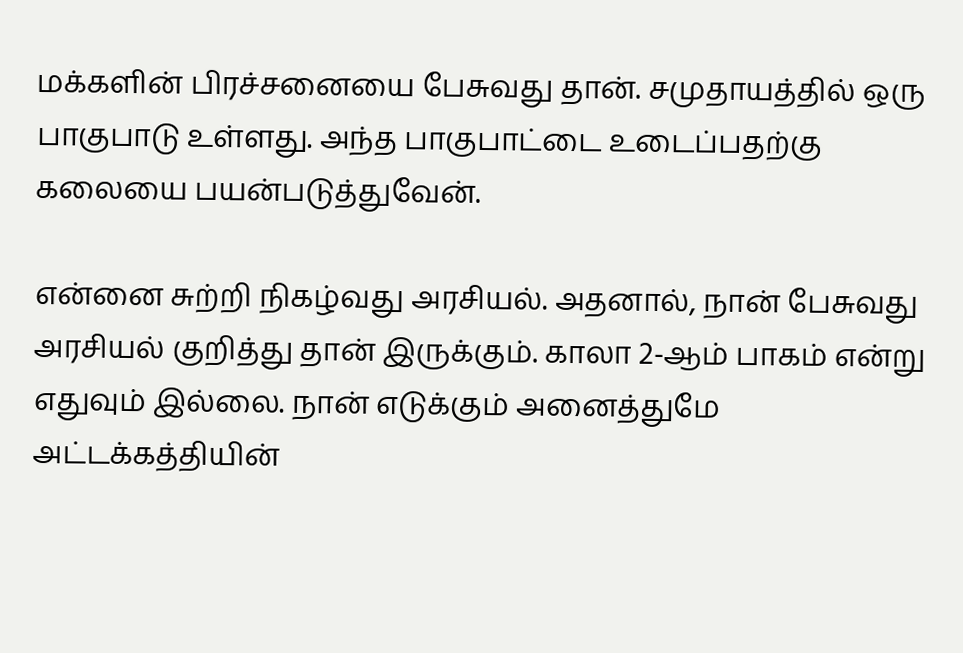மக்களின் பிரச்சனையை பேசுவது தான். சமுதாயத்தில் ஒரு பாகுபாடு உள்ளது. அந்த பாகுபாட்டை உடைப்பதற்கு கலையை பயன்படுத்துவேன்.

என்னை சுற்றி நிகழ்வது அரசியல். அதனால், நான் பேசுவது அரசியல் குறித்து தான் இருக்கும். காலா 2-ஆம் பாகம் என்று எதுவும் இல்லை. நான் எடுக்கும் அனைத்துமே அட்டக்கத்தியின்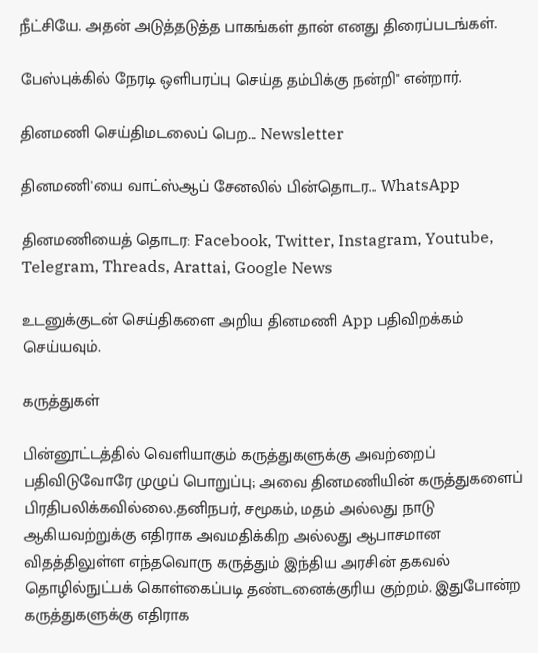நீட்சியே. அதன் அடுத்தடுத்த பாகங்கள் தான் எனது திரைப்படங்கள்.

பேஸ்புக்கில் நேரடி ஒளிபரப்பு செய்த தம்பிக்கு நன்றி" என்றார்.

தினமணி செய்திமடலைப் பெற... Newsletter

தினமணி'யை வாட்ஸ்ஆப் சேனலில் பின்தொடர... WhatsApp

தினமணியைத் தொடர: Facebook, Twitter, Instagram, Youtube, Telegram, Threads, Arattai, Google News

உடனுக்குடன் செய்திகளை அறிய தினமணி App பதிவிறக்கம் செய்யவும்.

கருத்துகள்

பின்னூட்டத்தில் வெளியாகும் கருத்துகளுக்கு அவற்றைப் பதிவிடுவோரே முழுப் பொறுப்பு; அவை தினமணியின் கருத்துகளைப் பிரதிபலிக்கவில்லை.தனிநபர், சமூகம், மதம் அல்லது நாடு ஆகியவற்றுக்கு எதிராக அவமதிக்கிற அல்லது ஆபாசமான விதத்திலுள்ள எந்தவொரு கருத்தும் இந்திய அரசின் தகவல் தொழில்நுட்பக் கொள்கைப்படி தண்டனைக்குரிய குற்றம். இதுபோன்ற கருத்துகளுக்கு எதிராக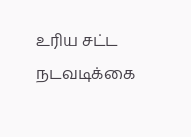உரிய சட்ட நடவடிக்கை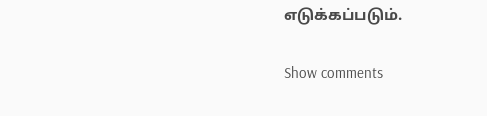எடுக்கப்படும்.

Show comments